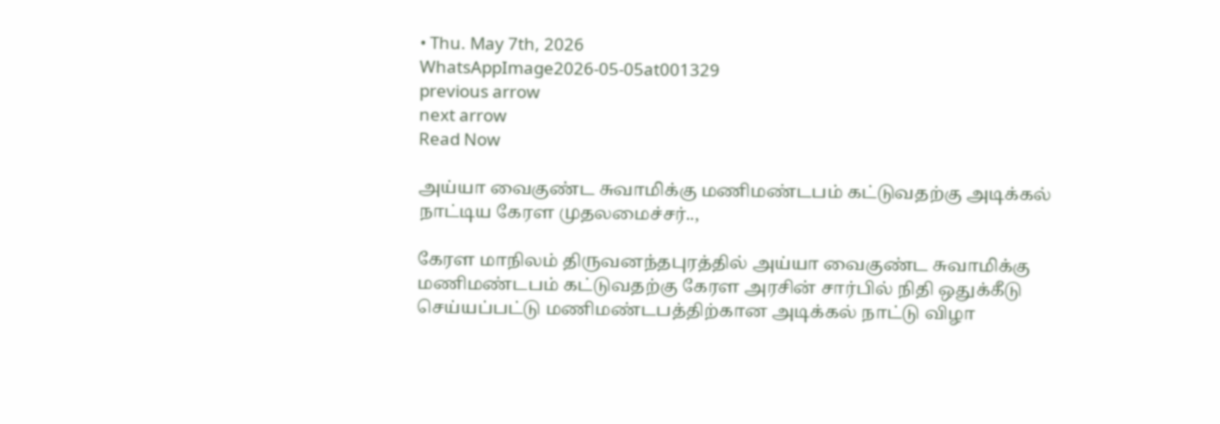• Thu. May 7th, 2026
WhatsAppImage2026-05-05at001329
previous arrow
next arrow
Read Now

அய்யா வைகுண்ட சுவாமிக்கு மணிமண்டபம் கட்டுவதற்கு அடிக்கல் நாட்டிய கேரள முதலமைச்சர்..,

கேரள மாநிலம் திருவனந்தபுரத்தில் அய்யா வைகுண்ட சுவாமிக்கு மணிமண்டபம் கட்டுவதற்கு கேரள அரசின் சார்பில் நிதி ஒதுக்கீடு செய்யப்பட்டு மணிமண்டபத்திற்கான அடிக்கல் நாட்டு விழா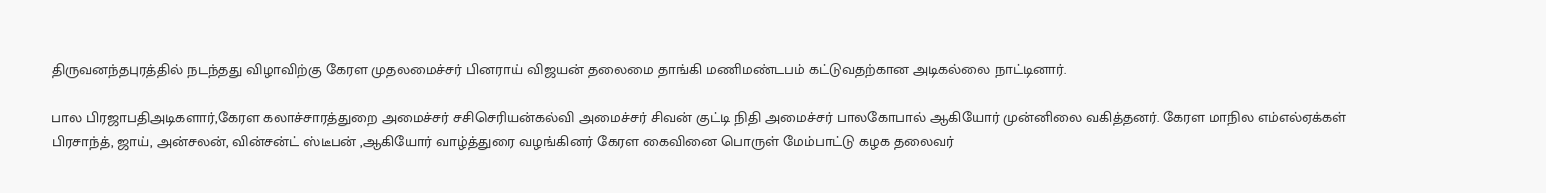திருவனந்தபுரத்தில் நடந்தது விழாவிற்கு கேரள முதலமைச்சர் பினராய் விஜயன் தலைமை தாங்கி மணிமண்டபம் கட்டுவதற்கான அடிகல்லை நாட்டினார்.

பால பிரஜாபதிஅடிகளார்,கேரள கலாச்சாரத்துறை அமைச்சர் சசிசெரியன்கல்வி அமைச்சர் சிவன் குட்டி நிதி அமைச்சர் பாலகோபால் ஆகியோர் முன்னிலை வகித்தனர். கேரள மாநில எம்எல்ஏக்கள் பிரசாந்த், ஜாய், அன்சலன், வின்சன்ட் ஸ்டீபன் ,ஆகியோர் வாழ்த்துரை வழங்கினர் கேரள கைவினை பொருள் மேம்பாட்டு கழக தலைவர்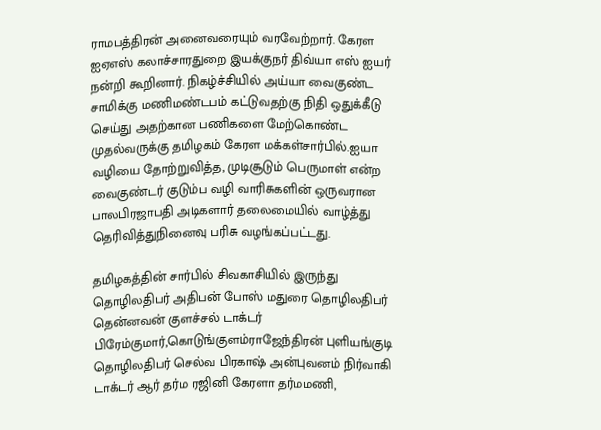ராமபத்திரன் அனைவரையும் வரவேற்றார். கேரள ஐஏஎஸ் கலாச்சாரதுறை இயக்குநர் திவ்யா எஸ் ஐயர் நன்றி கூறினார். நிகழ்ச்சியில் அய்யா வைகுண்ட சாமிக்கு மணிமண்டபம் கட்டுவதற்கு நிதி ஒதுக்கீடு செய்து அதற்கான பணிகளை மேற்கொண்ட முதல்வருக்கு தமிழகம் கேரள மக்கள்சார்பில்.ஐயா வழியை தோற்றுவித்த, முடிசூடும் பெருமாள் என்ற வைகுண்டர் குடும்ப வழி வாரிசுகளின் ஒருவரான பாலபிரஜாபதி அடிகளார் தலைமையில் வாழ்த்து தெரிவித்துநினைவு பரிசு வழங்கப்பட்டது.

தமிழகத்தின் சார்பில் சிவகாசியில் இருந்து தொழிலதிபர் அதிபன் போஸ் மதுரை தொழிலதிபர் தென்னவன் குளச்சல் டாக்டர் பிரேம்குமார்,கொடுங்குளம்ராஜேந்திரன் புளியங்குடி தொழிலதிபர் செல்வ பிரகாஷ் அன்புவனம் நிர்வாகி டாக்டர் ஆர் தர்ம ரஜினி கேரளா தர்மமணி,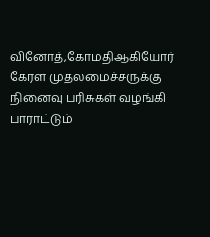வினோத்,கோமதிஆகியோர் கேரள முதலமைச்சருக்கு நினைவு பரிசுகள் வழங்கி பாராட்டும்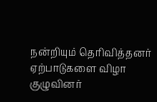நன்றியும் தெரிவித்தனர் ஏற்பாடுகளை விழா குழுவினர்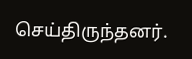செய்திருந்தனர்.